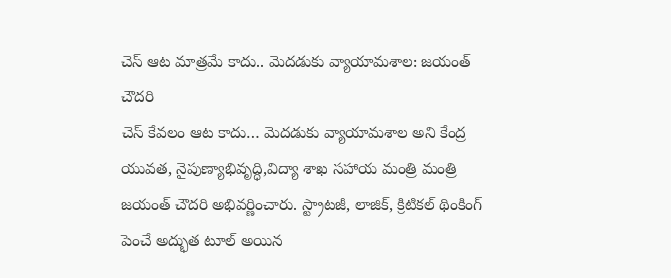చెస్ ఆట మాత్రమే కాదు.. మెదడుకు వ్యాయామశాల: జయంత్ చౌదరి
చెస్ కేవలం ఆట కాదు… మెదడుకు వ్యాయామశాల అని కేంద్ర యువత, నైపుణ్యాభివృద్ధి,విద్యా శాఖ సహాయ మంత్రి మంత్రి జయంత్ చౌదరి అభివర్ణించారు. స్ట్రాటజీ, లాజిక్, క్రిటికల్ థింకింగ్ పెంచే అద్భుత టూల్ అయిన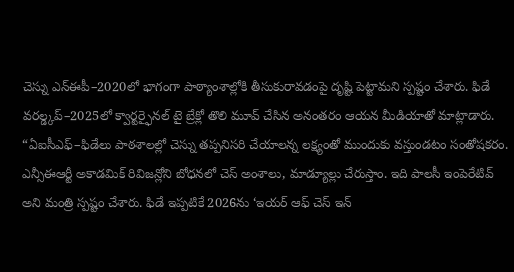చెస్ను ఎన్ఈపీ–2020లో భాగంగా పాఠ్యాంశాల్లోకి తీసుకురావడంపై దృష్టి పెట్టామని స్పష్టం చేశారు. ఫిడే వరల్డ్కప్–2025లో క్వార్టర్ఫైనల్ టై బ్రేక్లో తొలి మూవ్ చేసిన అనంతరం ఆయన మీడియాతో మాట్లాడారు.
“ఏఐసీఎఫ్–ఫిడేలు పాఠశాలల్లో చెస్ను తప్పనిసరి చేయాలన్న లక్ష్యంతో ముందుకు వస్తుండటం సంతోషకరం. ఎన్సీఈఆర్టీ అకాడమిక్ రివిజన్లోని బోధనలో చెస్ అంశాలు, మాడ్యూల్లు చేరుస్తాం. ఇది పాలసీ ఇంపెరేటివ్ అని మంత్రి స్పష్టం చేశారు. ఫిడే ఇప్పటికే 2026ను ‘ఇయర్ ఆఫ్ చెస్ ఇన్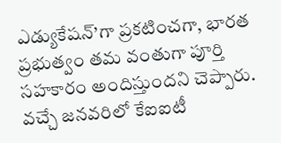ఎడ్యుకేషన్’గా ప్రకటించగా, భారత ప్రభుత్వం తమ వంతుగా పూర్తి సహకారం అందిస్తుందని చెప్పారు. వచ్చే జనవరిలో కేఐఐటీ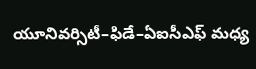యూనివర్సిటీ–ఫిడే–ఏఐసీఎఫ్ మధ్య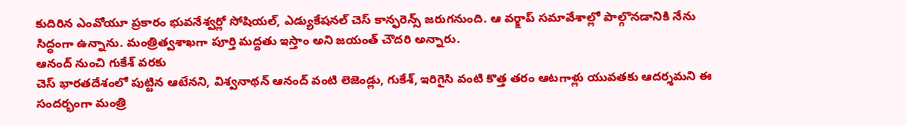కుదిరిన ఎంవోయూ ప్రకారం భువనేశ్వర్లో సోషియల్, ఎడ్యుకేషనల్ చెస్ కాన్ఫరెన్స్ జరుగనుంది. ఆ వర్క్షాప్ సమావేశాల్లో పాల్గొనడానికి నేను సిద్ధంగా ఉన్నాను. మంత్రిత్వశాఖగా పూర్తి మద్దతు ఇస్తాం అని జయంత్ చౌదరి అన్నారు.
ఆనంద్ నుంచి గుకేశ్ వరకు
చెస్ భారతదేశంలో పుట్టిన ఆటేనని, విశ్వనాథన్ ఆనంద్ వంటి లెజెండ్లు, గుకేశ్, ఇరిగైసి వంటి కొత్త తరం ఆటగాళ్లు యువతకు ఆదర్శమని ఈ సందర్భంగా మంత్రి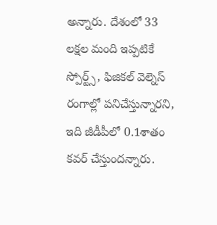అన్నారు. దేశంలో 33 లక్షల మంది ఇప్పటికే స్పోర్ట్స్, ఫిజికల్ వెల్నెస్ రంగాల్లో పనిచేస్తున్నారని, ఇది జీడీపీలో 0.1శాతం కవర్ చేస్తుందన్నారు.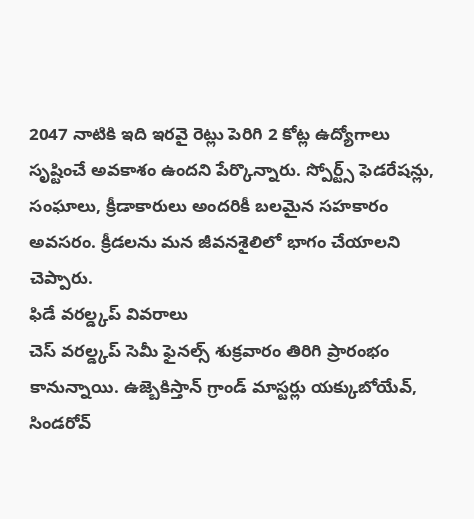2047 నాటికి ఇది ఇరవై రెట్లు పెరిగి 2 కోట్ల ఉద్యోగాలు సృష్టించే అవకాశం ఉందని పేర్కొన్నారు. స్పోర్ట్స్ ఫెడరేషన్లు, సంఘాలు, క్రీడాకారులు అందరికీ బలమైన సహకారం అవసరం. క్రీడలను మన జీవనశైలిలో భాగం చేయాలని చెప్పారు.
ఫిడే వరల్డ్కప్ వివరాలు
చెస్ వరల్డ్కప్ సెమీ ఫైనల్స్ శుక్రవారం తిరిగి ప్రారంభం కానున్నాయి. ఉజ్బెకిస్తాన్ గ్రాండ్ మాస్టర్లు యక్కుబోయేవ్, సిండరోవ్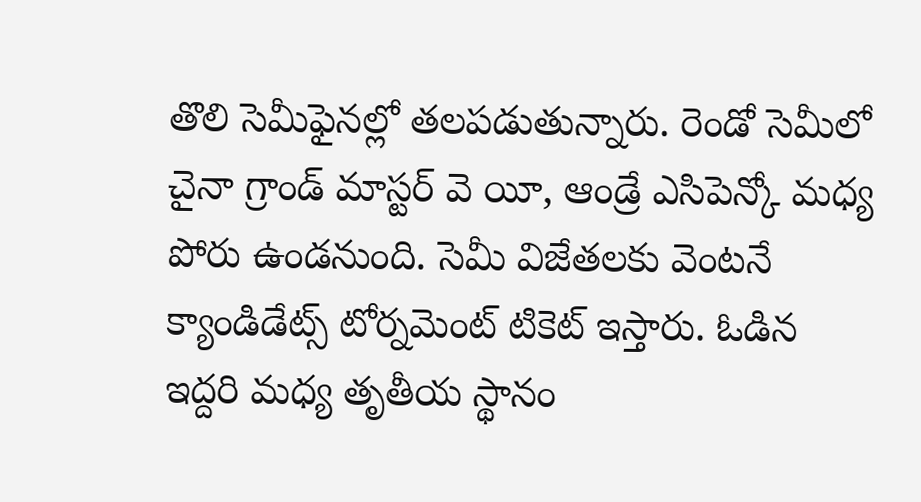తొలి సెమీఫైనల్లో తలపడుతున్నారు. రెండో సెమీలో చైనా గ్రాండ్ మాస్టర్ వె యీ, ఆండ్రే ఎసిపెన్కో మధ్య పోరు ఉండనుంది. సెమీ విజేతలకు వెంటనే క్యాండిడేట్స్ టోర్నమెంట్ టికెట్ ఇస్తారు. ఓడిన ఇద్దరి మధ్య తృతీయ స్థానం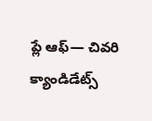ప్లే ఆఫ్— చివరి క్యాండిడేట్స్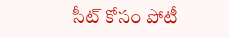సీట్ కోసం పోటీ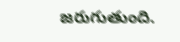జరుగుతుంది.